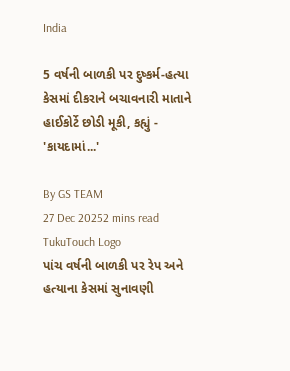India

5 વર્ષની બાળકી પર દુષ્કર્મ-હત્યા કેસમાં દીકરાને બચાવનારી માતાને હાઈકોર્ટે છોડી મૂકી, કહ્યું - 'કાયદામાં...'

By GS TEAM
27 Dec 20252 mins read
TukuTouch Logo
પાંચ વર્ષની બાળકી પર રેપ અને હત્યાના કેસમાં સુનાવણી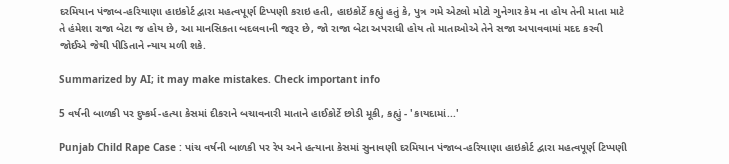દરમિયાન પંજાબ-હરિયાણા હાઇકોર્ટ દ્વારા મહત્વપૂર્ણ ટિપ્પણી કરાઇ હતી, હાઇકોર્ટે કહ્યું હતું કે, પુત્ર ગમે એટલો મોટો ગુનેગાર કેમ ના હોય તેની માતા માટે તે હંમેશા રાજા બેટા જ હોય છે, આ માનસિકતા બદલવાની જરૂર છે, જો રાજા બેટા અપરાધી હોય તો માતાઓએ તેને સજા અપાવવામાં મદદ કરવી જોઈએ જેથી પીડિતાને ન્યાય મળી શકે.

Summarized by AI; it may make mistakes. Check important info

5 વર્ષની બાળકી પર દુષ્કર્મ-હત્યા કેસમાં દીકરાને બચાવનારી માતાને હાઈકોર્ટે છોડી મૂકી, કહ્યું - 'કાયદામાં...'

Punjab Child Rape Case : પાંચ વર્ષની બાળકી પર રેપ અને હત્યાના કેસમાં સુનાવણી દરમિયાન પંજાબ-હરિયાણા હાઇકોર્ટ દ્વારા મહત્વપૂર્ણ ટિપ્પણી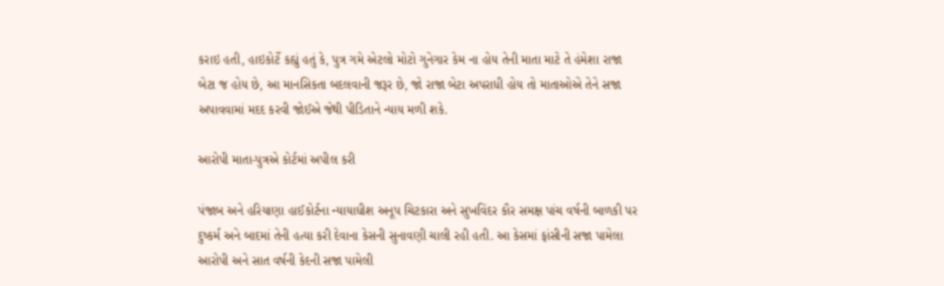કરાઇ હતી, હાઇકોર્ટે કહ્યું હતું કે, પુત્ર ગમે એટલો મોટો ગુનેગાર કેમ ના હોય તેની માતા માટે તે હંમેશા રાજા બેટા જ હોય છે, આ માનસિકતા બદલવાની જરૂર છે, જો રાજા બેટા અપરાધી હોય તો માતાઓએ તેને સજા અપાવવામાં મદદ કરવી જોઈએ જેથી પીડિતાને ન્યાય મળી શકે.

આરોપી માતા-પુત્રએ કોર્ટમાં અપીલ કરી

પંજાબ અને હરિયાણા હાઈકોર્ટના ન્યાયાધીશ અનૂપ ચિટકારા અને સુખવિંદર કૌર સમક્ષ પાંચ વર્ષની બાળકી પર દુષ્કર્મ અને બાદમાં તેની હત્યા કરી દેવાના કેસની સુનાવણી ચાલી રહી હતી. આ કેસમાં ફાંસીની સજા પામેલા આરોપી અને સાત વર્ષની કેદની સજા પામેલી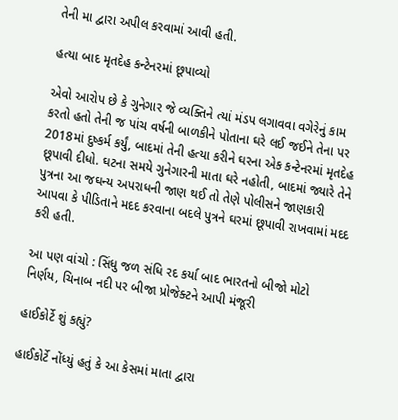તેની મા દ્વારા અપીલ કરવામાં આવી હતી.

હત્યા બાદ મૃતદેહ કન્ટેનરમાં છૂપાવ્યો

એવો આરોપ છે કે ગુનેગાર જે વ્યક્તિને ત્યાં મંડપ લગાવવા વગેરેનું કામ કરતો હતો તેની જ પાંચ વર્ષની બાળકીને પોતાના ઘરે લઈ જઈને તેના પર 2018માં દુષ્કર્મ કર્યું, બાદમાં તેની હત્યા કરીને ઘરના એક કન્ટેનરમાં મૃતદેહ છૂપાવી દીધો. ઘટના સમયે ગુનેગારની માતા ઘરે નહોતી, બાદમાં જ્યારે તેને પુત્રના આ જઘન્ય અપરાધની જાણ થઈ તો તેણે પોલીસને જાણકારી આપવા કે પીડિતાને મદદ કરવાના બદલે પુત્રને ઘરમાં છૂપાવી રાખવામાં મદદ કરી હતી.

આ પણ વાંચો : સિંધુ જળ સંધિ રદ કર્યા બાદ ભારતનો બીજો મોટો નિર્ણય, ચિનાબ નદી પર બીજા પ્રોજેક્ટને આપી મંજૂરી

હાઈકોર્ટે શું કહ્યું?

હાઈકોર્ટે નોંધ્યું હતું કે આ કેસમાં માતા દ્વારા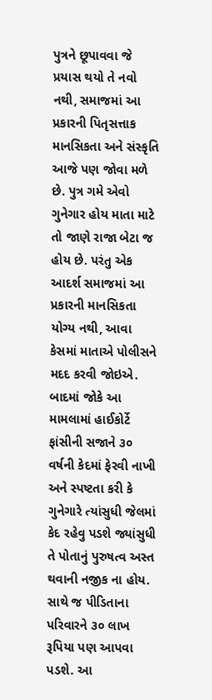પુત્રને છૂપાવવા જે પ્રયાસ થયો તે નવો નથી, સમાજમાં આ પ્રકારની પિતૃસત્તાક માનસિકતા અને સંસ્કૃતિ આજે પણ જોવા મળે છે. પુત્ર ગમે એવો ગુનેગાર હોય માતા માટે તો જાણે રાજા બેટા જ હોય છે. પરંતુ એક આદર્શ સમાજમાં આ પ્રકારની માનસિકતા યોગ્ય નથી, આવા કેસમાં માતાએ પોલીસને મદદ કરવી જોઇએ. બાદમાં જોકે આ મામલામાં હાઈકોર્ટે ફાંસીની સજાને ૩૦ વર્ષની કેદમાં ફેરવી નાખી અને સ્પષ્ટતા કરી કે ગુનેગારે ત્યાંસુધી જેલમાં કેદ રહેવુ પડશે જ્યાંસુધી તે પોતાનું પુરુષત્વ અસ્ત થવાની નજીક ના હોય. સાથે જ પીડિતાના પરિવારને ૩૦ લાખ રૂપિયા પણ આપવા પડશે. આ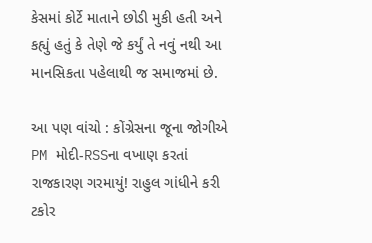કેસમાં કોર્ટે માતાને છોડી મુકી હતી અને કહ્યું હતું કે તેણે જે કર્યું તે નવું નથી આ માનસિકતા પહેલાથી જ સમાજમાં છે.

આ પણ વાંચો : કોંગ્રેસના જૂના જોગીએ PM મોદી-RSSના વખાણ કરતાં રાજકારણ ગરમાયું! રાહુલ ગાંધીને કરી ટકોર